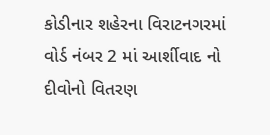કોડીનાર શહેરના વિરાટનગરમાં વોર્ડ નંબર 2 માં આર્શીવાદ નો દીવોનો વિતરણ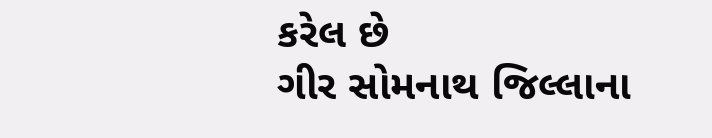કરેલ છે
ગીર સોમનાથ જિલ્લાના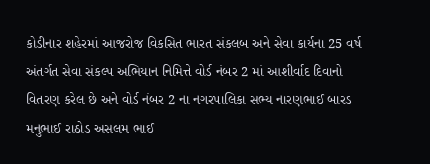કોડીનાર શહેરમાં આજરોજ વિકસિત ભારત સંકલબ અને સેવા કાર્યના 25 વર્ષ અંતર્ગત સેવા સંકલ્પ અભિયાન નિમિત્તે વોર્ડ નંબર 2 માં આશીર્વાદ દિવાનો વિતરણ કરેલ છે અને વોર્ડ નંબર 2 ના નગરપાલિકા સભ્ય નારણભાઈ બારડ મનુભાઈ રાઠોડ અસલમ ભાઈ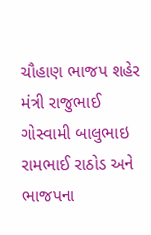ચૌહાણ ભાજપ શહેર મંત્રી રાજુભાઈ ગોસ્વામી બાલુભાઇ રામભાઈ રાઠોડ અને ભાજપના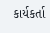કાર્યકર્તા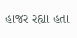હાજર રહ્યા હતા